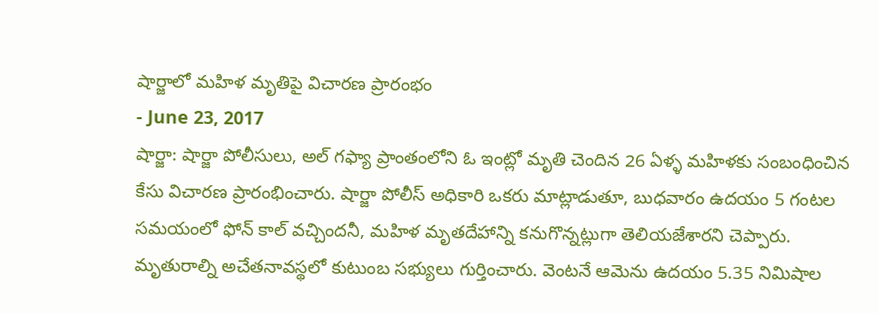షార్జాలో మహిళ మృతిపై విచారణ ప్రారంభం
- June 23, 2017
షార్జా: షార్జా పోలీసులు, అల్ గఫ్యా ప్రాంతంలోని ఓ ఇంట్లో మృతి చెందిన 26 ఏళ్ళ మహిళకు సంబంధించిన కేసు విచారణ ప్రారంభించారు. షార్జా పోలీస్ అధికారి ఒకరు మాట్లాడుతూ, బుధవారం ఉదయం 5 గంటల సమయంలో ఫోన్ కాల్ వచ్చిందనీ, మహిళ మృతదేహాన్ని కనుగొన్నట్లుగా తెలియజేశారని చెప్పారు. మృతురాల్ని అచేతనావస్థలో కుటుంబ సభ్యులు గుర్తించారు. వెంటనే ఆమెను ఉదయం 5.35 నిమిషాల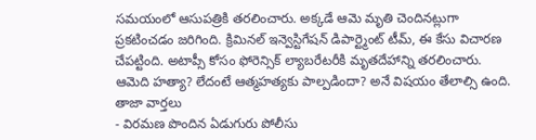సమయంలో ఆసుపత్రికి తరలించారు. అక్కడే ఆమె మృతి చెందినట్లుగా ప్రకటించడం జరిగింది. క్రిమినల్ ఇన్వెస్టిగేషన్ డిపార్ట్మెంట్ టీమ్, ఈ కేసు విచారణ చేపట్టింది. అటాప్సీ కోసం ఫోరెన్సిక్ ల్యాబరేటరీకి మృతదేహాన్ని తరలించారు. ఆమెది హత్యా? లేదంటే ఆత్మహత్యకు పాల్పడిందా? అనే విషయం తేలాల్సి ఉంది.
తాజా వార్తలు
- విరమణ పొందిన ఏడుగురు పోలీసు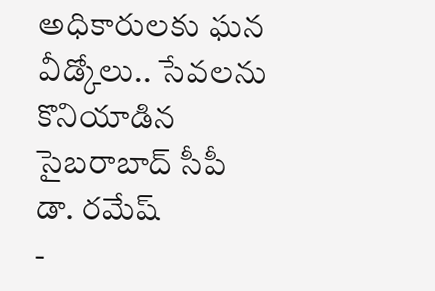అధికారులకు ఘన వీడ్కోలు.. సేవలను కొనియాడిన సైబరాబాద్ సీపీ డా. రమేష్
-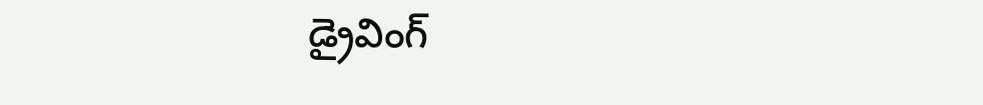డ్రైవింగ్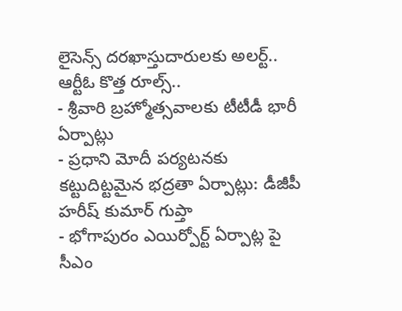లైసెన్స్ దరఖాస్తుదారులకు అలర్ట్.. ఆర్టీఓ కొత్త రూల్స్..
- శ్రీవారి బ్రహ్మోత్సవాలకు టీటీడీ భారీ ఏర్పాట్లు
- ప్రధాని మోదీ పర్యటనకు కట్టుదిట్టమైన భద్రతా ఏర్పాట్లు: డీజీపీ హరీష్ కుమార్ గుప్తా
- భోగాపురం ఎయిర్పోర్ట్ ఏర్పాట్ల పై సీఎం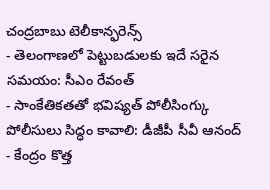చంద్రబాబు టెలీకాన్ఫరెన్స్
- తెలంగాణలో పెట్టుబడులకు ఇదే సరైన సమయం: సీఎం రేవంత్
- సాంకేతికతతో భవిష్యత్ పోలీసింగ్కు పోలీసులు సిద్ధం కావాలి: డీజీపీ సీవీ ఆనంద్
- కేంద్రం కొత్త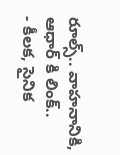రూల్స్.. వాహనానికి, ఆధార్ కి లింక్..
- కీలక, సైనిక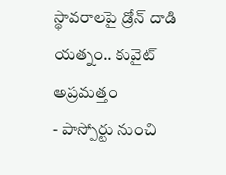స్థావరాలపై డ్రోన్ దాడి యత్నం.. కువైట్ అప్రమత్తం
- పాస్పోర్టు నుంచి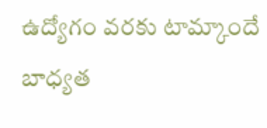ఉద్యోగం వరకు టామ్కాందే బాధ్యత